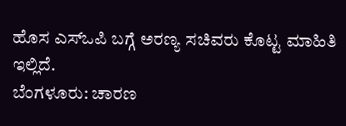ಹೊಸ ಎಸ್ಒಪಿ ಬಗ್ಗೆ ಅರಣ್ಯ ಸಚಿವರು ಕೊಟ್ಟ ಮಾಹಿತಿ ಇಲ್ಲಿದೆ.
ಬೆಂಗಳೂರು: ಚಾರಣ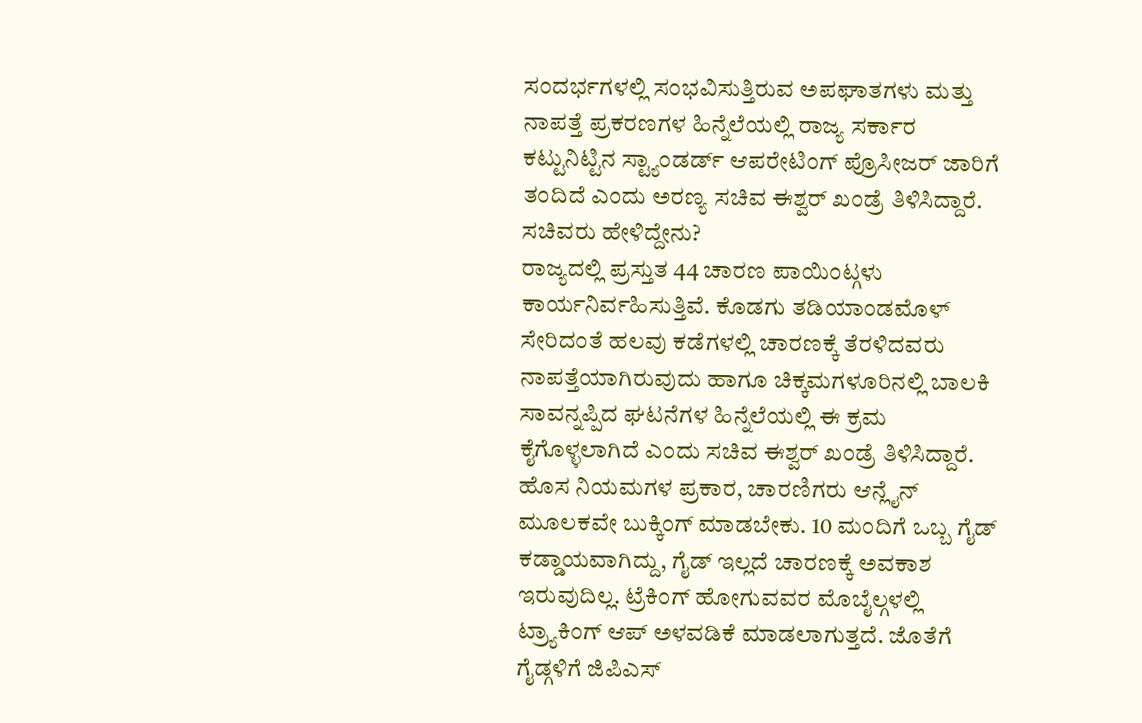ಸಂದರ್ಭಗಳಲ್ಲಿ ಸಂಭವಿಸುತ್ತಿರುವ ಅಪಘಾತಗಳು ಮತ್ತು ನಾಪತ್ತೆ ಪ್ರಕರಣಗಳ ಹಿನ್ನೆಲೆಯಲ್ಲಿ ರಾಜ್ಯ ಸರ್ಕಾರ ಕಟ್ಟುನಿಟ್ಟಿನ ಸ್ಟ್ಯಾಂಡರ್ಡ್ ಆಪರೇಟಿಂಗ್ ಪ್ರೊಸೀಜರ್ ಜಾರಿಗೆ ತಂದಿದೆ ಎಂದು ಅರಣ್ಯ ಸಚಿವ ಈಶ್ವರ್ ಖಂಡ್ರೆ ತಿಳಿಸಿದ್ದಾರೆ.
ಸಚಿವರು ಹೇಳಿದ್ದೇನು?
ರಾಜ್ಯದಲ್ಲಿ ಪ್ರಸ್ತುತ 44 ಚಾರಣ ಪಾಯಿಂಟ್ಗಳು ಕಾರ್ಯನಿರ್ವಹಿಸುತ್ತಿವೆ. ಕೊಡಗು ತಡಿಯಾಂಡಮೊಳ್ ಸೇರಿದಂತೆ ಹಲವು ಕಡೆಗಳಲ್ಲಿ ಚಾರಣಕ್ಕೆ ತೆರಳಿದವರು ನಾಪತ್ತೆಯಾಗಿರುವುದು ಹಾಗೂ ಚಿಕ್ಕಮಗಳೂರಿನಲ್ಲಿ ಬಾಲಕಿ ಸಾವನ್ನಪ್ಪಿದ ಘಟನೆಗಳ ಹಿನ್ನೆಲೆಯಲ್ಲಿ ಈ ಕ್ರಮ ಕೈಗೊಳ್ಳಲಾಗಿದೆ ಎಂದು ಸಚಿವ ಈಶ್ವರ್ ಖಂಡ್ರೆ ತಿಳಿಸಿದ್ದಾರೆ.
ಹೊಸ ನಿಯಮಗಳ ಪ್ರಕಾರ, ಚಾರಣಿಗರು ಆನ್ಲೈನ್ ಮೂಲಕವೇ ಬುಕ್ಕಿಂಗ್ ಮಾಡಬೇಕು. 10 ಮಂದಿಗೆ ಒಬ್ಬ ಗೈಡ್ ಕಡ್ಡಾಯವಾಗಿದ್ದು, ಗೈಡ್ ಇಲ್ಲದೆ ಚಾರಣಕ್ಕೆ ಅವಕಾಶ ಇರುವುದಿಲ್ಲ. ಟ್ರೆಕಿಂಗ್ ಹೋಗುವವರ ಮೊಬೈಲ್ಗಳಲ್ಲಿ ಟ್ರ್ಯಾಕಿಂಗ್ ಆಪ್ ಅಳವಡಿಕೆ ಮಾಡಲಾಗುತ್ತದೆ. ಜೊತೆಗೆ ಗೈಡ್ಗಳಿಗೆ ಜಿಪಿಎಸ್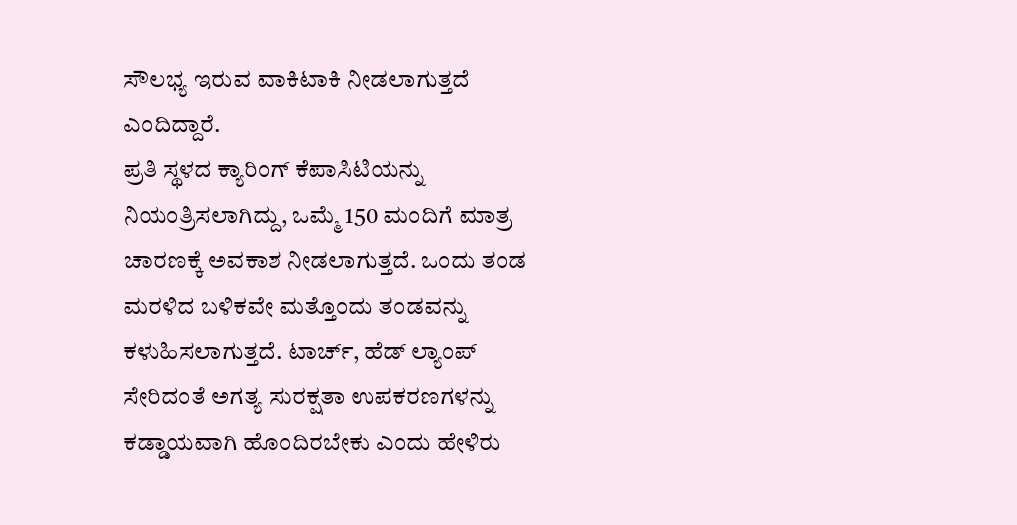ಸೌಲಭ್ಯ ಇರುವ ವಾಕಿಟಾಕಿ ನೀಡಲಾಗುತ್ತದೆ ಎಂದಿದ್ದಾರೆ.
ಪ್ರತಿ ಸ್ಥಳದ ಕ್ಯಾರಿಂಗ್ ಕೆಪಾಸಿಟಿಯನ್ನು ನಿಯಂತ್ರಿಸಲಾಗಿದ್ದು, ಒಮ್ಮೆ 150 ಮಂದಿಗೆ ಮಾತ್ರ ಚಾರಣಕ್ಕೆ ಅವಕಾಶ ನೀಡಲಾಗುತ್ತದೆ. ಒಂದು ತಂಡ ಮರಳಿದ ಬಳಿಕವೇ ಮತ್ತೊಂದು ತಂಡವನ್ನು ಕಳುಹಿಸಲಾಗುತ್ತದೆ. ಟಾರ್ಚ್, ಹೆಡ್ ಲ್ಯಾಂಪ್ ಸೇರಿದಂತೆ ಅಗತ್ಯ ಸುರಕ್ಷತಾ ಉಪಕರಣಗಳನ್ನು ಕಡ್ಡಾಯವಾಗಿ ಹೊಂದಿರಬೇಕು ಎಂದು ಹೇಳಿರು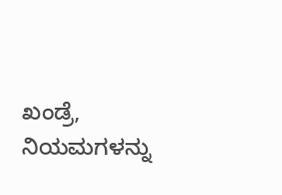ಖಂಡ್ರೆ, ನಿಯಮಗಳನ್ನು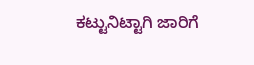ಕಟ್ಟುನಿಟ್ಟಾಗಿ ಜಾರಿಗೆ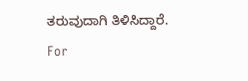ತರುವುದಾಗಿ ತಿಳಿಸಿದ್ದಾರೆ.
For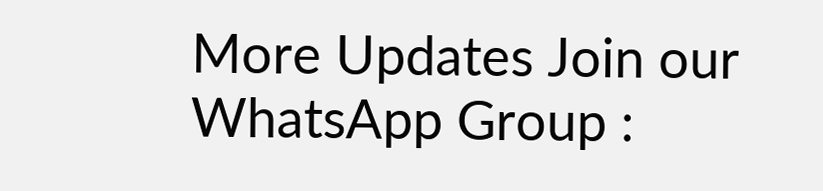More Updates Join our WhatsApp Group :